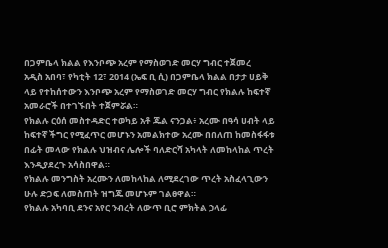በጋምቤላ ክልል የእንቦጭ አረም የማስወገድ መርሃ ግብር ተጀመረ
አዲስ አበባ፣ የካቲት 12፣ 2014 (ኤፍ ቢ ሲ) በጋምቤላ ክልል በታታ ሀይቅ ላይ የተከሰተውን እንቦጭ አረም የማስወገድ መርሃ ግብር የክልሉ ከፍተኛ አመራሮች በተገኙበት ተጀምሯል።
የክልሉ ርዕሰ መስተዳድር ተወካይ አቶ ጁል ናንጋል፥ አረሙ በዓሳ ሀብት ላይ ከፍተኛ ችግር የሚፈጥር መሆኑን አመልክተው አረሙ በበለጠ ከመስፋፋቱ በፊት መላው የክልሉ ህዝብና ሌሎች ባለድርሻ አካላት ለመከላከል ጥረት እንዲያደረጉ አሳስበዋል።
የክልሉ መንግስት አረሙን ለመከላከል ለሚደረገው ጥረት አስፈላጊውን ሁሉ ድጋፍ ለመስጠት ዝግጁ መሆኑም ገልፀዋል።
የክልሉ አካባቢ ደንና አየር ንብረት ለውጥ ቢሮ ምክትል ኃላፊ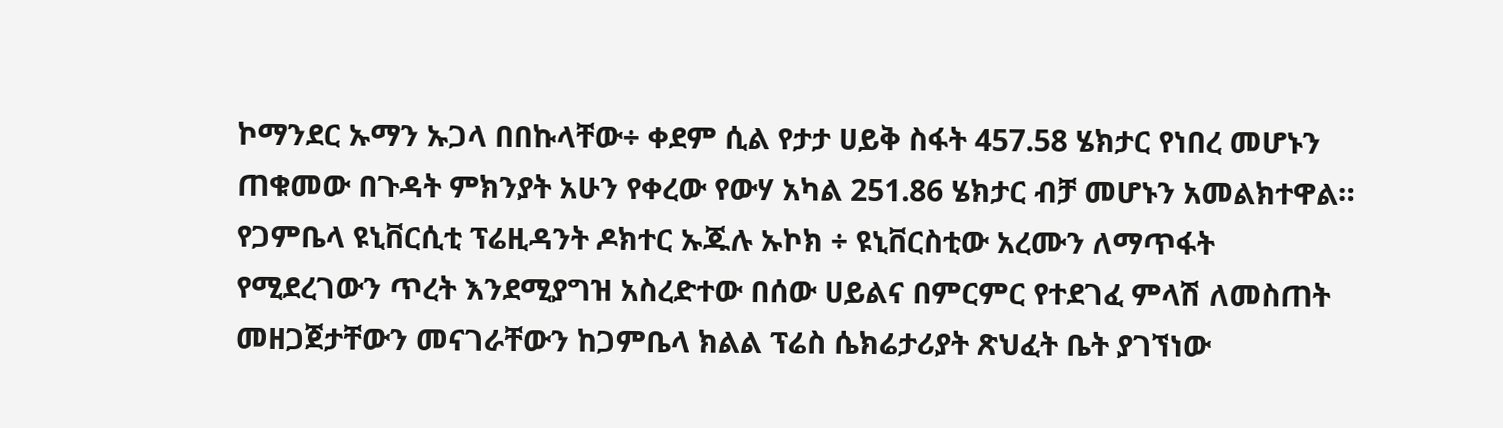ኮማንደር ኡማን ኡጋላ በበኩላቸው÷ ቀደም ሲል የታታ ሀይቅ ስፋት 457.58 ሄክታር የነበረ መሆኑን ጠቁመው በጉዳት ምክንያት አሁን የቀረው የውሃ አካል 251.86 ሄክታር ብቻ መሆኑን አመልክተዋል።
የጋምቤላ ዩኒቨርሲቲ ፕሬዚዳንት ዶክተር ኡጁሉ ኡኮክ ÷ ዩኒቨርስቲው አረሙን ለማጥፋት የሚደረገውን ጥረት እንደሚያግዝ አስረድተው በሰው ሀይልና በምርምር የተደገፈ ምላሽ ለመስጠት መዘጋጀታቸውን መናገራቸውን ከጋምቤላ ክልል ፕሬስ ሴክሬታሪያት ጽህፈት ቤት ያገኘነው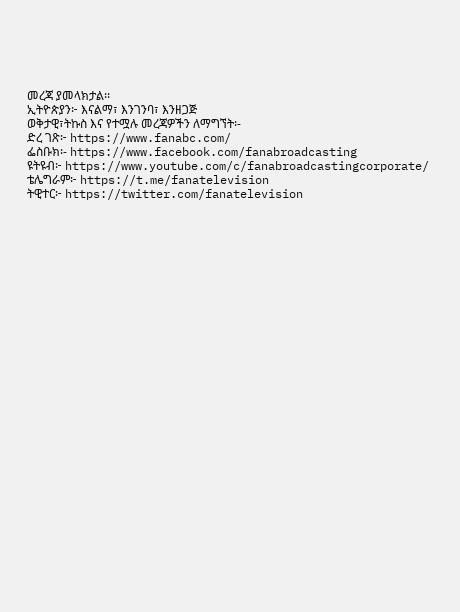መረጃ ያመላክታል፡፡
ኢትዮጵያን፦ እናልማ፣ እንገንባ፣ እንዘጋጅ
ወቅታዊ፣ትኩስ እና የተሟሉ መረጃዎችን ለማግኘት፡-
ድረ ገጽ፦ https://www.fanabc.com/
ፌስቡክ፡- https://www.facebook.com/fanabroadcasting
ዩትዩብ፦ https://www.youtube.com/c/fanabroadcastingcorporate/
ቴሌግራም፦ https://t.me/fanatelevision
ትዊተር፦ https://twitter.com/fanatelevision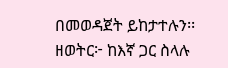በመወዳጀት ይከታተሉን፡፡
ዘወትር፦ ከእኛ ጋር ስላሉ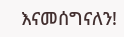እናመሰግናለን!